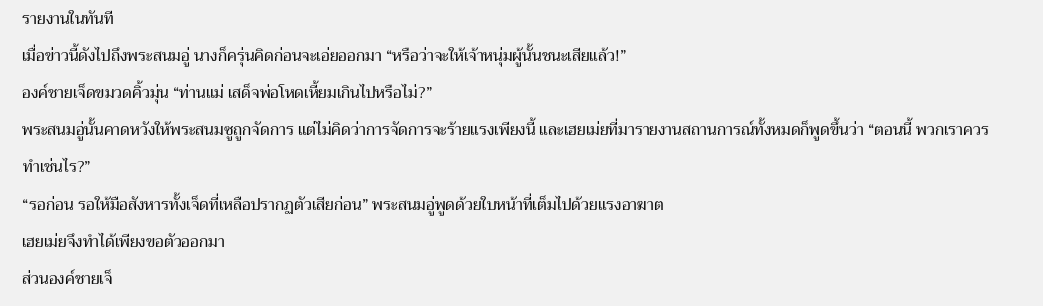รายงานในทันที
เมื่อข่าวนี้ดังไปถึงพระสนมอู่ นางก็ครุ่นคิดก่อนจะเอ่ยออกมา “หรือว่าจะให้เจ้าหนุ่มผู้นั้นชนะเสียแล้ว!”
องค์ชายเจ็ดขมวดคิ้วมุ่น “ท่านแม่ เสด็จพ่อโหดเหี้ยมเกินไปหรือไม่?”
พระสนมอู่นั้นคาดหวังให้พระสนมซูถูกจัดการ แต่ไม่คิดว่าการจัดการจะร้ายแรงเพียงนี้ และเฮยเม่ยที่มารายงานสถานการณ์ทั้งหมดก็พูดขึ้นว่า “ตอนนี้ พวกเราควรทำเช่นไร?”
“รอก่อน รอให้มือสังหารทั้งเจ็ดที่เหลือปรากฏตัวเสียก่อน” พระสนมอู่พูดด้วยใบหน้าที่เต็มไปด้วยแรงอาฆาต
เฮยเม่ยจึงทำได้เพียงขอตัวออกมา
ส่วนองค์ชายเจ็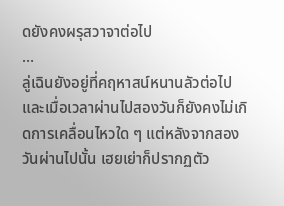ดยังคงผรุสวาจาต่อไป
…
ลู่เฉินยังอยู่ที่คฤหาสน์หนานลัวต่อไป และเมื่อเวลาผ่านไปสองวันก็ยังคงไม่เกิดการเคลื่อนไหวใด ๆ แต่หลังจากสองวันผ่านไปนั้น เฮยเย่าก็ปรากฏตัว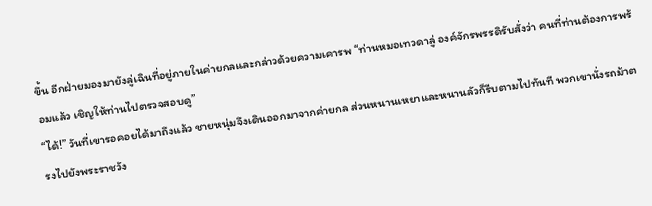ขึ้น อีกฝ่ายมองมายังลู่เฉินที่อยู่ภายในค่ายกลและกล่าวด้วยความเคารพ “ท่านหมอเทวดาลู่ องค์จักรพรรดิรับสั่งว่า คนที่ท่านต้องการพร้อมแล้ว เชิญให้ท่านไปตรวจสอบดู”
“ได้!” วันที่เขารอคอยได้มาถึงแล้ว ชายหนุ่มจึงเดินออกมาจากค่ายกล ส่วนหนานเหยาและหนานลัวก็รีบตามไปทันที พวกเขานั่งรถม้าตรงไปยังพระราชวัง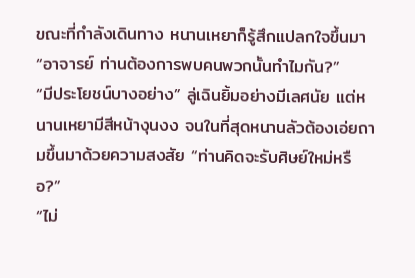ขณะที่กำลังเดินทาง หนานเหยาก็รู้สึกแปลกใจขึ้นมา “อาจารย์ ท่านต้องการพบคนพวกนั้นทำไมกัน?”
“มีประโยชน์บางอย่าง” ลู่เฉินยิ้มอย่างมีเลศนัย แต่หนานเหยามีสีหน้างุนงง จนในที่สุดหนานลัวต้องเอ่ยถามขึ้นมาด้วยความสงสัย “ท่านคิดจะรับศิษย์ใหม่หรือ?”
“ไม่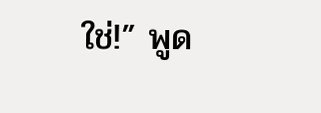ใช่!” พูด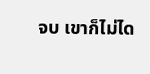จบ เขาก็ไม่ได